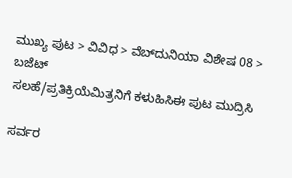ಮುಖ್ಯ ಪುಟ > ವಿವಿಧ > ವೆಬ್‌ದುನಿಯಾ ವಿಶೇಷ 08 > ಬಜೆಟ್
ಸಲಹೆ/ಪ್ರತಿಕ್ರಿಯೆಮಿತ್ರನಿಗೆ ಕಳುಹಿಸಿಈ ಪುಟ ಮುದ್ರಿಸಿ

ಸರ್ವರ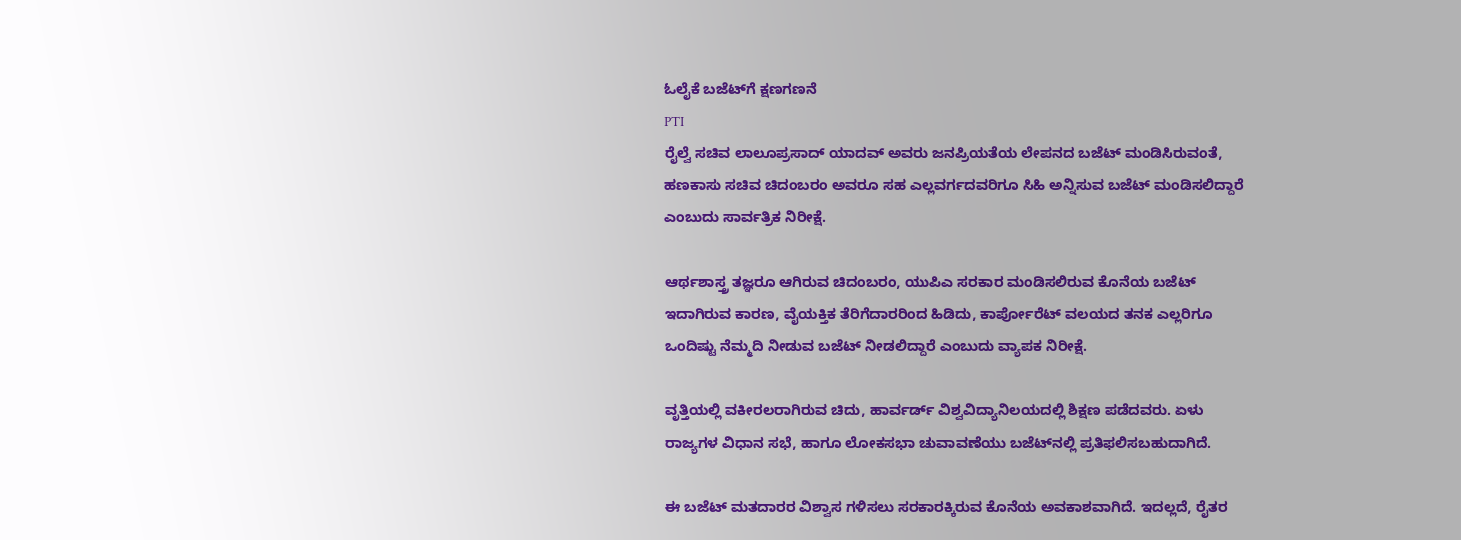ಓಲೈಕೆ ಬಜೆಟ್‌ಗೆ ಕ್ಷಣಗಣನೆ
PTI
ರೈಲ್ವೆ ಸಚಿವ ಲಾಲೂಪ್ರಸಾದ್ ಯಾದವ್ ಅವರು ಜನಪ್ರಿಯತೆಯ ಲೇಪನದ ಬಜೆಟ್ ಮಂಡಿಸಿರುವಂತೆ, ಹಣಕಾಸು ಸಚಿವ ಚಿದಂಬರಂ ಅವರೂ ಸಹ ಎಲ್ಲವರ್ಗದವರಿಗೂ ಸಿಹಿ ಅನ್ನಿಸುವ ಬಜೆಟ್ ಮಂಡಿಸಲಿದ್ದಾರೆ ಎಂಬುದು ಸಾರ್ವತ್ರಿಕ ನಿರೀಕ್ಷೆ.

ಆರ್ಥಶಾಸ್ತ್ರ ತಜ್ಞರೂ ಆಗಿರುವ ಚಿದಂಬರಂ, ಯುಪಿಎ ಸರಕಾರ ಮಂಡಿಸಲಿರುವ ಕೊನೆಯ ಬಜೆಟ್ ಇದಾಗಿರುವ ಕಾರಣ, ವೈಯಕ್ತಿಕ ತೆರಿಗೆದಾರರಿಂದ ಹಿಡಿದು, ಕಾರ್ಪೋರೆಟ್ ವಲಯದ ತನಕ ಎಲ್ಲರಿಗೂ ಒಂದಿಷ್ಟು ನೆಮ್ಮದಿ ನೀಡುವ ಬಜೆಟ್ ನೀಡಲಿದ್ದಾರೆ ಎಂಬುದು ವ್ಯಾಪಕ ನಿರೀಕ್ಷೆ.

ವೃತ್ತಿಯಲ್ಲಿ ವಕೀರಲರಾಗಿರುವ ಚಿದು, ಹಾರ್ವರ್ಡ್ ವಿಶ್ವವಿದ್ಯಾನಿಲಯದಲ್ಲಿ ಶಿಕ್ಷಣ ಪಡೆದವರು. ಏಳು ರಾಜ್ಯಗಳ ವಿಧಾನ ಸಭೆ, ಹಾಗೂ ಲೋಕಸಭಾ ಚುವಾವಣೆಯು ಬಜೆಟ್‌ನಲ್ಲಿ ಪ್ರತಿಫಲಿಸಬಹುದಾಗಿದೆ.

ಈ ಬಜೆಟ್ ಮತದಾರರ ವಿಶ್ವಾಸ ಗಳಿಸಲು ಸರಕಾರಕ್ಕಿರುವ ಕೊನೆಯ ಅವಕಾಶವಾಗಿದೆ. ಇದಲ್ಲದೆ, ರೈತರ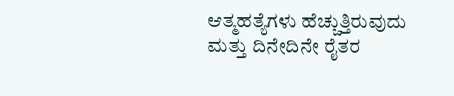ಆತ್ಮಹತ್ಯೆಗಳು ಹೆಚ್ಚುತ್ತಿರುವುದು ಮತ್ತು ದಿನೇದಿನೇ ರೈತರ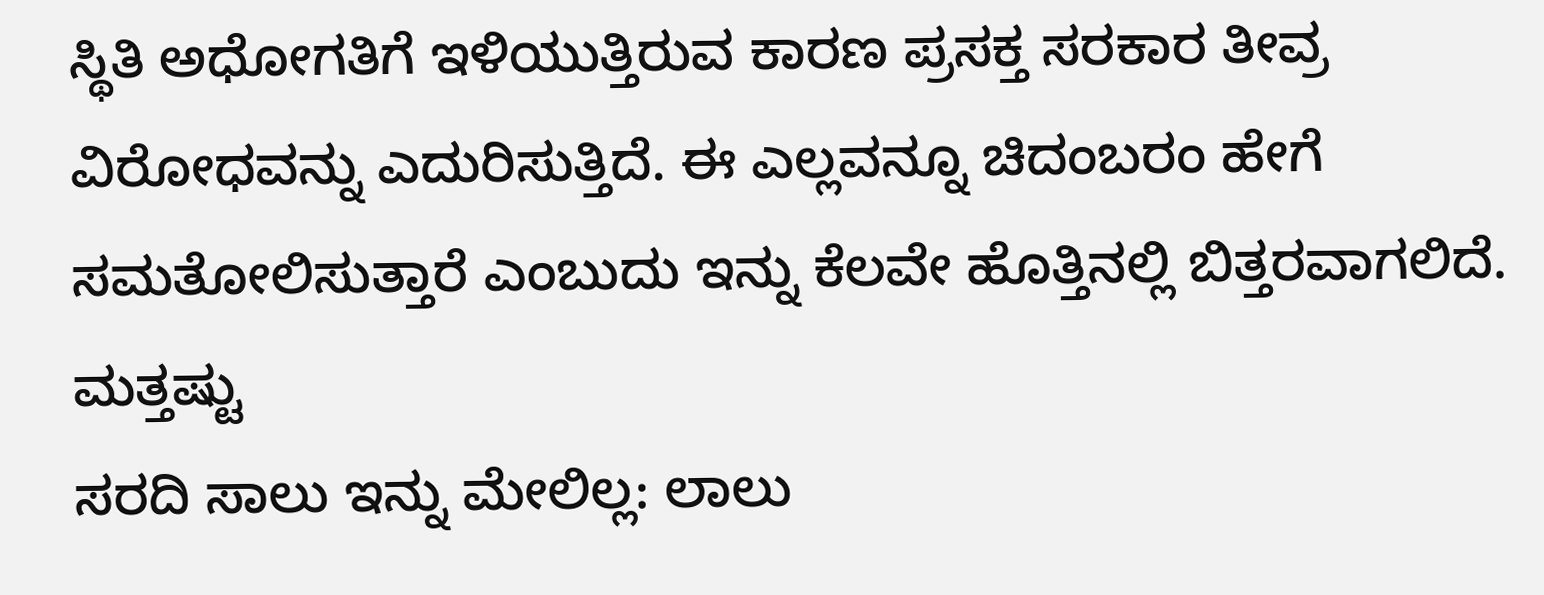ಸ್ಥಿತಿ ಅಧೋಗತಿಗೆ ಇಳಿಯುತ್ತಿರುವ ಕಾರಣ ಪ್ರಸಕ್ತ ಸರಕಾರ ತೀವ್ರ ವಿರೋಧವನ್ನು ಎದುರಿಸುತ್ತಿದೆ. ಈ ಎಲ್ಲವನ್ನೂ ಚಿದಂಬರಂ ಹೇಗೆ ಸಮತೋಲಿಸುತ್ತಾರೆ ಎಂಬುದು ಇನ್ನು ಕೆಲವೇ ಹೊತ್ತಿನಲ್ಲಿ ಬಿತ್ತರವಾಗಲಿದೆ.
ಮತ್ತಷ್ಟು
ಸರದಿ ಸಾಲು ಇನ್ನು ಮೇಲಿಲ್ಲ: ಲಾಲು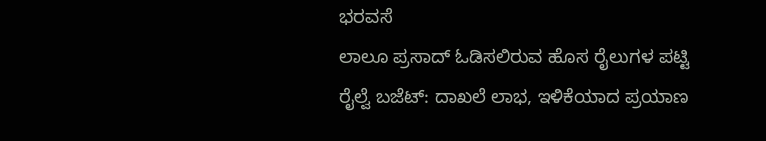ಭರವಸೆ
ಲಾಲೂ ಪ್ರಸಾದ್ ಓಡಿಸಲಿರುವ ಹೊಸ ರೈಲುಗಳ ಪಟ್ಟಿ
ರೈಲ್ವೆ ಬಜೆಟ್: ದಾಖಲೆ ಲಾಭ, ಇಳಿಕೆಯಾದ ಪ್ರಯಾಣ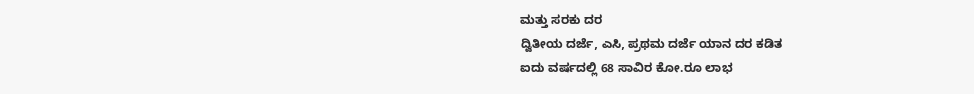ಮತ್ತು ಸರಕು ದರ
ದ್ವಿತೀಯ ದರ್ಜೆ, ಎಸಿ, ಪ್ರಥಮ ದರ್ಜೆ ಯಾನ ದರ ಕಡಿತ
ಐದು ವರ್ಷದಲ್ಲಿ 68 ಸಾವಿರ ಕೋ.ರೂ ಲಾಭ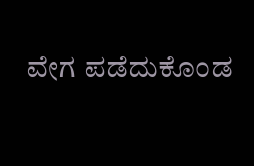ವೇಗ ಪಡೆದುಕೊಂಡ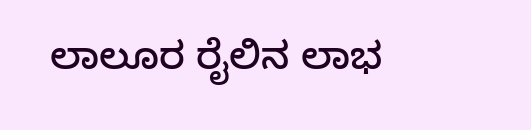ಲಾಲೂರ ರೈಲಿನ ಲಾಭ